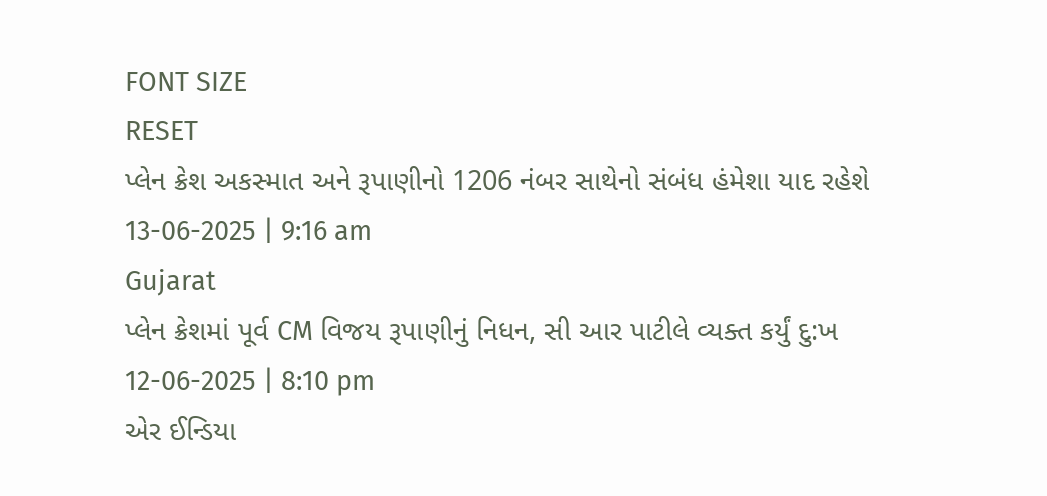FONT SIZE
RESET
પ્લેન ક્રેશ અકસ્માત અને રૂપાણીનો 1206 નંબર સાથેનો સંબંધ હંમેશા યાદ રહેશે
13-06-2025 | 9:16 am
Gujarat
પ્લેન ક્રેશમાં પૂર્વ CM વિજય રૂપાણીનું નિધન, સી આર પાટીલે વ્યક્ત કર્યું દુ:ખ
12-06-2025 | 8:10 pm
એર ઈન્ડિયા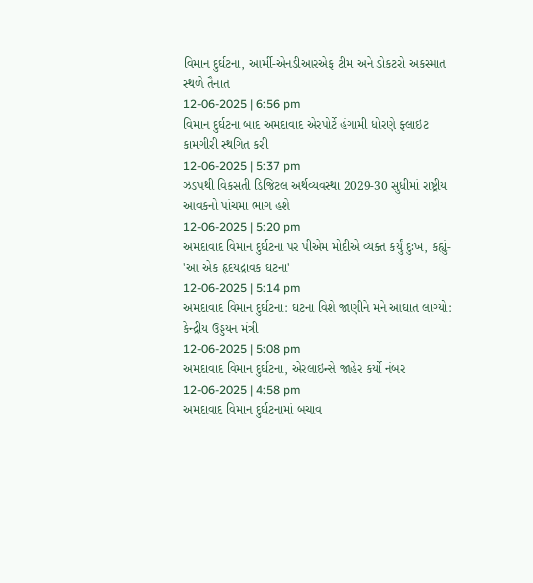વિમાન દુર્ઘટના, આર્મી-એનડીઆરએફ ટીમ અને ડોકટરો અકસ્માત સ્થળે તૈનાત
12-06-2025 | 6:56 pm
વિમાન દુર્ઘટના બાદ અમદાવાદ એરપોર્ટે હંગામી ધોરણે ફ્લાઇટ કામગીરી સ્થગિત કરી
12-06-2025 | 5:37 pm
ઝડપથી વિકસતી ડિજિટલ અર્થવ્યવસ્થા 2029-30 સુધીમાં રાષ્ટ્રીય આવકનો પાંચમા ભાગ હશે
12-06-2025 | 5:20 pm
અમદાવાદ વિમાન દુર્ઘટના પર પીએમ મોદીએ વ્યક્ત કર્યું દુઃખ, કહ્યું- 'આ એક હૃદયદ્રાવક ઘટના'
12-06-2025 | 5:14 pm
અમદાવાદ વિમાન દુર્ઘટના: ઘટના વિશે જાણીને મને આઘાત લાગ્યો: કેન્દ્રીય ઉડ્ડયન મંત્રી
12-06-2025 | 5:08 pm
અમદાવાદ વિમાન દુર્ઘટના, એરલાઇન્સે જાહેર કર્યો નંબર
12-06-2025 | 4:58 pm
અમદાવાદ વિમાન દુર્ઘટનામાં બચાવ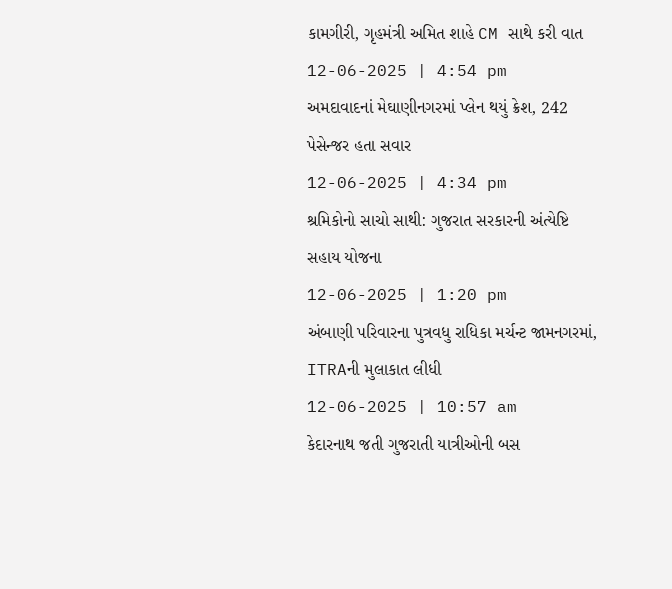કામગીરી, ગૃહમંત્રી અમિત શાહે CM સાથે કરી વાત
12-06-2025 | 4:54 pm
અમદાવાદનાં મેઘાણીનગરમાં પ્લેન થયું ક્રેશ, 242 પેસેન્જર હતા સવાર
12-06-2025 | 4:34 pm
શ્રમિકોનો સાચો સાથી: ગુજરાત સરકારની અંત્યેષ્ટિ સહાય યોજના
12-06-2025 | 1:20 pm
અંબાણી પરિવારના પુત્રવધુ રાધિકા મર્ચન્ટ જામનગરમાં, ITRAની મુલાકાત લીધી
12-06-2025 | 10:57 am
કેદારનાથ જતી ગુજરાતી યાત્રીઓની બસ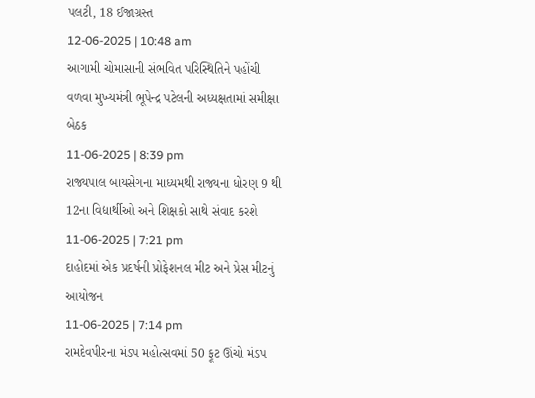પલટી, 18 ઈજાગ્રસ્ત
12-06-2025 | 10:48 am
આગામી ચોમાસાની સંભવિત પરિસ્થિતિને પહોંચી વળવા મુખ્યમંત્રી ભૂપેન્દ્ર પટેલની અધ્યક્ષતામાં સમીક્ષા બેઠક
11-06-2025 | 8:39 pm
રાજ્યપાલ બાયસેગના માધ્યમથી રાજ્યના ધોરણ 9 થી 12ના વિદ્યાર્થીઓ અને શિક્ષકો સાથે સંવાદ કરશે
11-06-2025 | 7:21 pm
દાહોદમાં એક પ્રદર્ષની પ્રોફેશનલ મીટ અને પ્રેસ મીટનું આયોજન
11-06-2025 | 7:14 pm
રામદેવપીરના મંડપ મહોત્સવમાં 50 ફૂટ ઊંચો મંડપ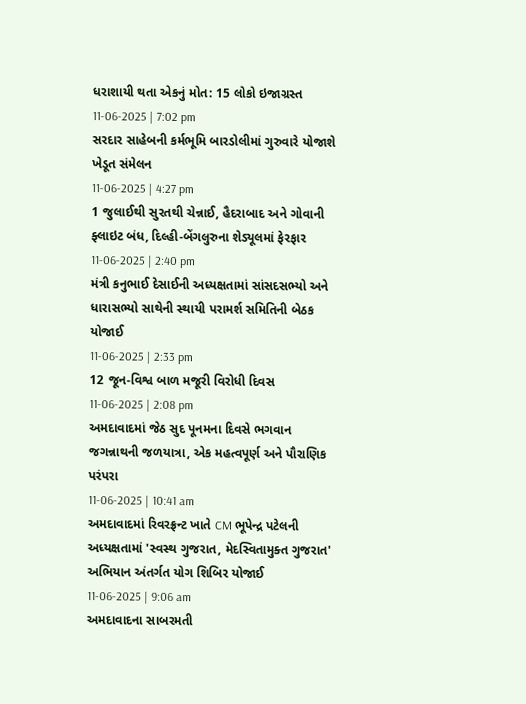ધરાશાયી થતા એકનું મોત: 15 લોકો ઇજાગ્રસ્ત
11-06-2025 | 7:02 pm
સરદાર સાહેબની કર્મભૂમિ બારડોલીમાં ગુરુવારે યોજાશે ખેડૂત સંમેલન
11-06-2025 | 4:27 pm
1 જુલાઈથી સુરતથી ચેન્નાઈ, હૈદરાબાદ અને ગોવાની ફ્લાઇટ બંધ, દિલ્હી-બેંગલુરુના શેડ્યૂલમાં ફેરફાર
11-06-2025 | 2:40 pm
મંત્રી કનુભાઈ દેસાઈની અધ્યક્ષતામાં સાંસદસભ્યો અને ધારાસભ્યો સાથેની સ્થાયી પરામર્શ સમિતિની બેઠક યોજાઈ
11-06-2025 | 2:33 pm
12 જૂન-વિશ્વ બાળ મજૂરી વિરોધી દિવસ
11-06-2025 | 2:08 pm
અમદાવાદમાં જેઠ સુદ પૂનમના દિવસે ભગવાન જગન્નાથની જળયાત્રા, એક મહત્વપૂર્ણ અને પૌરાણિક પરંપરા
11-06-2025 | 10:41 am
અમદાવાદમાં રિવરફ્રન્ટ ખાતે CM ભૂપેન્દ્ર પટેલની અધ્યક્ષતામાં 'સ્વસ્થ ગુજરાત, મેદસ્વિતામુક્ત ગુજરાત' અભિયાન અંતર્ગત યોગ શિબિર યોજાઈ
11-06-2025 | 9:06 am
અમદાવાદના સાબરમતી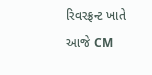રિવરફ્રન્ટ ખાતે આજે CM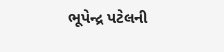ભૂપેન્દ્ર પટેલની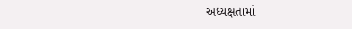અધ્યક્ષતામાં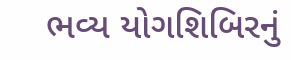ભવ્ય યોગશિબિરનું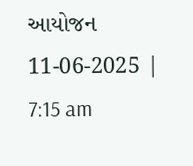આયોજન
11-06-2025 | 7:15 am